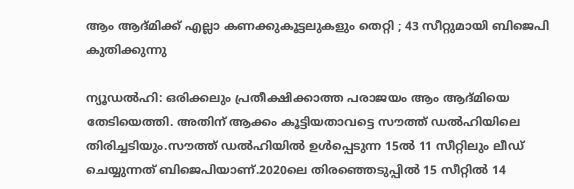ആം ആദ്മിക്ക് എല്ലാ കണക്കുകൂട്ടലുകളും തെറ്റി ; 43 സീറ്റുമായി ബിജെപി കുതിക്കുന്നു

ന്യൂഡല്‍ഹി: ഒരിക്കലും പ്രതീക്ഷിക്കാത്ത പരാജയം ആം ആദ്മിയെ തേടിയെത്തി. അതിന് ആക്കം കൂട്ടിയതാവട്ടെ സൗത്ത് ഡല്‍ഹിയിലെ തിരിച്ചടിയും.സൗത്ത് ഡല്‍ഹിയില്‍ ഉള്‍പ്പെടുന്ന 15ല്‍ 11 സീറ്റിലും ലീഡ് ചെയ്യുന്നത് ബിജെപിയാണ്.2020ലെ തിരഞ്ഞെടുപ്പില്‍ 15 സീറ്റില്‍ 14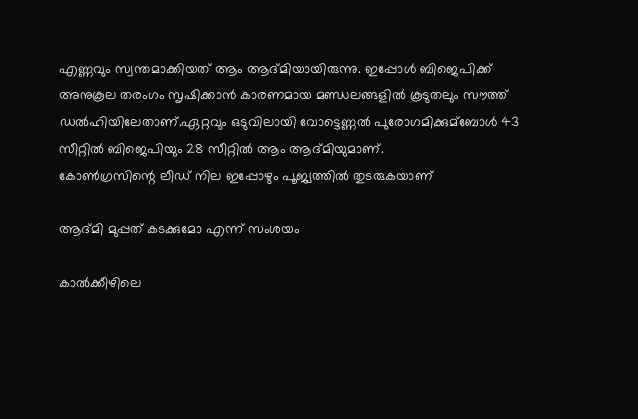എണ്ണവും സ്വന്തമാക്കിയത് ആം ആദ്മിയായിരുന്നു. ഇപ്പോള്‍ ബിജെപിക്ക് അനുകൂല തരംഗം സൃഷിക്കാൻ കാരണമായ മണ്ഡലങ്ങളില്‍ കൂടുതലും സൗത്ത് ഡല്‍ഹിയിലേതാണ്.ഏറ്റവും ഒടുവിലായി വോട്ടെണ്ണല്‍ പുരോഗമിക്കുമ്ബോള്‍ 43 സീറ്റില്‍ ബിജെപിയും 28 സീറ്റില്‍ ആം ആദ്മിയുമാണ്.
കോണ്‍ഗ്രസിന്റെ ലീഡ് നില ഇപ്പോഴും പൂജ്യത്തില്‍ തുടരുകയാണ്

ആദ്മി മുപ്പത് കടക്കുമോ എന്ന് സംശയം

കാല്‍ക്കീഴിലെ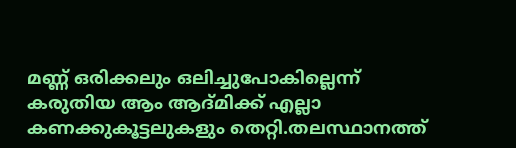മണ്ണ് ഒരിക്കലും ഒലിച്ചുപോകില്ലെന്ന് കരുതിയ ആം ആദ്മിക്ക് എല്ലാ കണക്കുകൂട്ടലുകളും തെറ്റി.തലസ്ഥാനത്ത്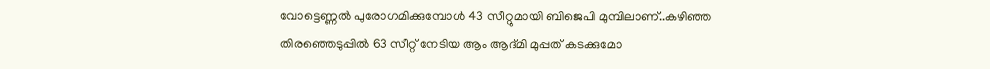വോട്ടെണ്ണല്‍ പുരോഗമിക്കുമ്പോള്‍ 43 സീറ്റുമായി ബിജെപി മുമ്പിലാണ്..കഴിഞ്ഞ തിരഞ്ഞെടുപ്പില്‍ 63 സീറ്റ് നേടിയ ആം ആദ്മി മുപ്പത് കടക്കുമോ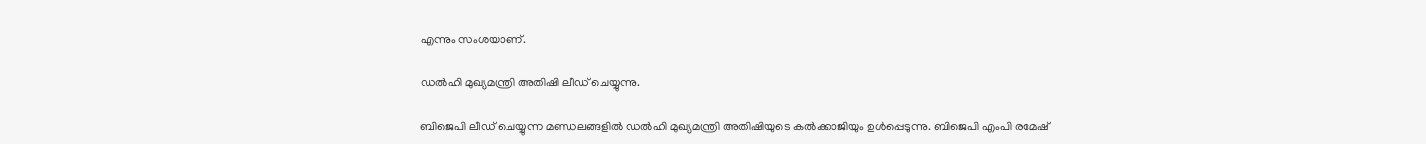എന്നും സംശയാണ്.

ഡല്‍ഹി മുഖ്യമന്ത്രി അതിഷി ലീഡ് ചെയ്യുന്നു.

ബിജെപി ലീഡ് ചെയ്യുന്ന മണ്ഡലങ്ങളില്‍ ഡല്‍ഹി മുഖ്യമന്ത്രി അതിഷിയുടെ കല്‍ക്കാജിയും ഉള്‍പ്പെടുന്നു. ബിജെപി എംപി രമേഷ്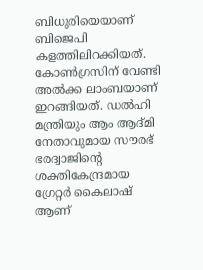ബിധുരിയെയാണ് ബിജെപി കളത്തിലിറക്കിയത്. കോണ്‍ഗ്രസിന് വേണ്ടി അല്‍ക്ക ലാംബയാണ് ഇറങ്ങിയത്. ഡല്‍ഹി മന്ത്രിയും ആം ആദ്മി നേതാവുമായ സൗരഭ് ഭരദ്വാജിന്റെ ശക്തികേന്ദ്രമായ ഗ്രേറ്റർ കൈലാഷ് ആണ്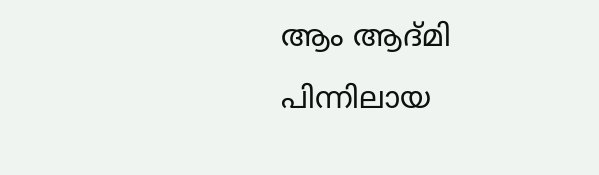ആം ആദ്മി പിന്നിലായ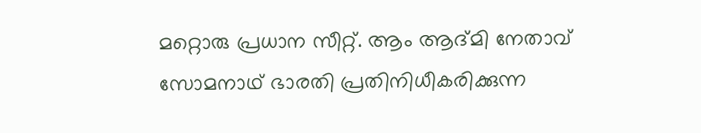മറ്റൊരു പ്രധാന സീറ്റ്. ആം ആദ്മി നേതാവ് സോമനാഥ് ഭാരതി പ്രതിനിധീകരിക്കുന്ന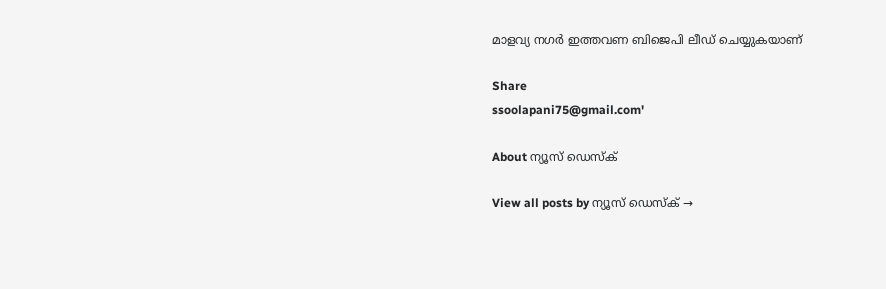മാളവ്യ നഗർ ഇത്തവണ ബിജെപി ലീഡ് ചെയ്യുകയാണ്

Share
ssoolapani75@gmail.com'

About ന്യൂസ് ഡെസ്ക്

View all posts by ന്യൂസ് ഡെസ്ക് →